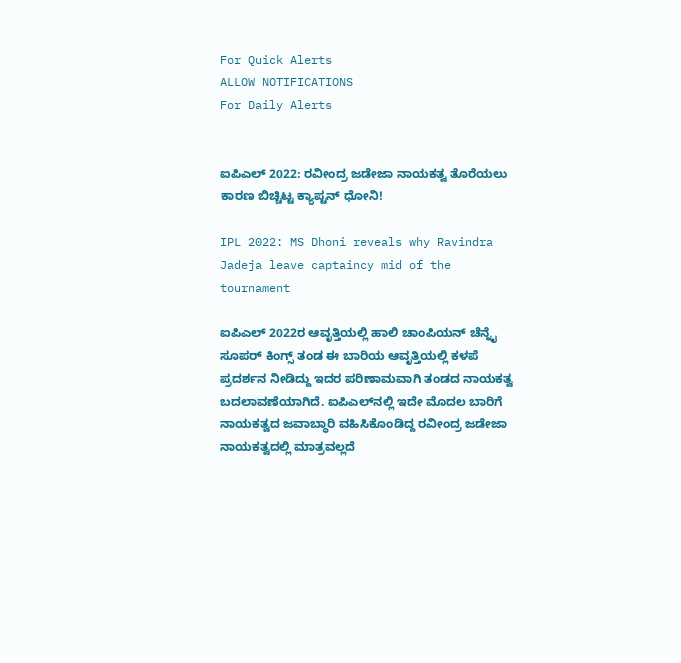For Quick Alerts
ALLOW NOTIFICATIONS
For Daily Alerts


ಐಪಿಎಲ್ 2022: ರವೀಂದ್ರ ಜಡೇಜಾ ನಾಯಕತ್ವ ತೊರೆಯಲು ಕಾರಣ ಬಿಚ್ಚಿಟ್ಟ ಕ್ಯಾಪ್ಟನ್ ಧೋನಿ!

IPL 2022: MS Dhoni reveals why Ravindra Jadeja leave captaincy mid of the tournament

ಐಪಿಎಲ್ 2022ರ ಆವೃತ್ತಿಯಲ್ಲಿ ಹಾಲಿ ಚಾಂಪಿಯನ್ ಚೆನ್ನೈ ಸೂಪರ್ ಕಿಂಗ್ಸ್ ತಂಡ ಈ ಬಾರಿಯ ಆವೃತ್ತಿಯಲ್ಲಿ ಕಳಪೆ ಪ್ರದರ್ಶನ ನೀಡಿದ್ದು ಇದರ ಪರಿಣಾಮವಾಗಿ ತಂಡದ ನಾಯಕತ್ವ ಬದಲಾವಣೆಯಾಗಿದೆ. ಐಪಿಎಲ್‌ನಲ್ಲಿ ಇದೇ ಮೊದಲ ಬಾರಿಗೆ ನಾಯಕತ್ವದ ಜವಾಬ್ಧಾರಿ ವಹಿಸಿಕೊಂಡಿದ್ದ ರವೀಂದ್ರ ಜಡೇಜಾ ನಾಯಕತ್ವದಲ್ಲಿ ಮಾತ್ರವಲ್ಲದೆ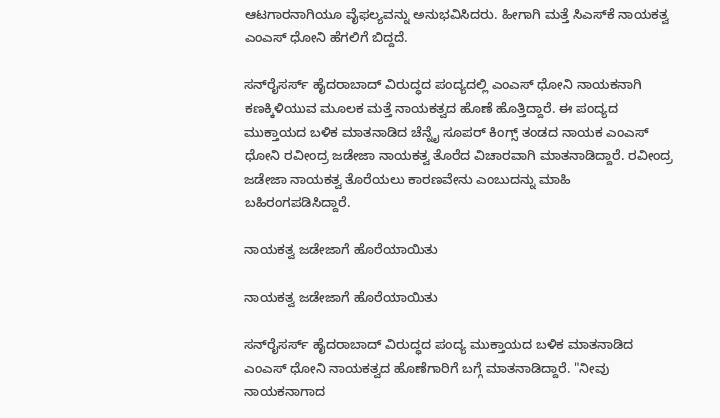ಆಟಗಾರನಾಗಿಯೂ ವೈಫಲ್ಯವನ್ನು ಅನುಭವಿಸಿದರು. ಹೀಗಾಗಿ ಮತ್ತೆ ಸಿಎಸ್‌ಕೆ ನಾಯಕತ್ವ ಎಂಎಸ್ ಧೋನಿ ಹೆಗಲಿಗೆ ಬಿದ್ದದೆ.

ಸನ್‌ರೈಸರ್ಸ್ ಹೈದರಾಬಾದ್ ವಿರುದ್ಧದ ಪಂದ್ಯದಲ್ಲಿ ಎಂಎಸ್ ಧೋನಿ ನಾಯಕನಾಗಿ ಕಣಕ್ಕಿಳಿಯುವ ಮೂಲಕ ಮತ್ತೆ ನಾಯಕತ್ವದ ಹೊಣೆ ಹೊತ್ತಿದ್ದಾರೆ. ಈ ಪಂದ್ಯದ ಮುಕ್ತಾಯದ ಬಳಿಕ ಮಾತನಾಡಿದ ಚೆನ್ನೈ ಸೂಪರ್ ಕಿಂಗ್ಸ್ ತಂಡದ ನಾಯಕ ಎಂಎಸ್ ಧೋನಿ ರವೀಂದ್ರ ಜಡೇಜಾ ನಾಯಕತ್ವ ತೊರೆದ ವಿಚಾರವಾಗಿ ಮಾತನಾಡಿದ್ದಾರೆ. ರವೀಂದ್ರ ಜಡೇಜಾ ನಾಯಕತ್ವ ತೊರೆಯಲು ಕಾರಣವೇನು ಎಂಬುದನ್ನು ಮಾಹಿ ಬಹಿರಂಗಪಡಿಸಿದ್ದಾರೆ.

ನಾಯಕತ್ವ ಜಡೇಜಾಗೆ ಹೊರೆಯಾಯಿತು

ನಾಯಕತ್ವ ಜಡೇಜಾಗೆ ಹೊರೆಯಾಯಿತು

ಸನ್‌ರೈಸರ್ಸ್ ಹೈದರಾಬಾದ್ ವಿರುದ್ಧದ ಪಂದ್ಯ ಮುಕ್ತಾಯದ ಬಳಿಕ ಮಾತನಾಡಿದ ಎಂಎಸ್ ಧೋನಿ ನಾಯಕತ್ವದ ಹೊಣೆಗಾರಿಗೆ ಬಗ್ಗೆ ಮಾತನಾಡಿದ್ದಾರೆ. "ನೀವು ನಾಯಕನಾಗಾದ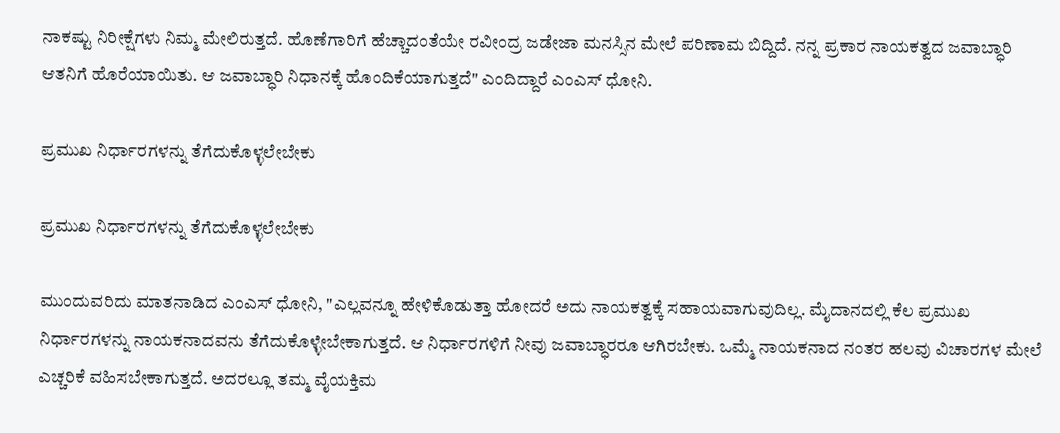ನಾಕಷ್ಟು ನಿರೀಕ್ಷೆಗಳು ನಿಮ್ಮ ಮೇಲಿರುತ್ತದೆ. ಹೊಣೆಗಾರಿಗೆ ಹೆಚ್ಚಾದಂತೆಯೇ ರವೀಂದ್ರ ಜಡೇಜಾ ಮನಸ್ಸಿನ ಮೇಲೆ ಪರಿಣಾಮ ಬಿದ್ದಿದೆ. ನನ್ನ ಪ್ರಕಾರ ನಾಯಕತ್ವದ ಜವಾಬ್ಧಾರಿ ಆತನಿಗೆ ಹೊರೆಯಾಯಿತು. ಆ ಜವಾಬ್ಧಾರಿ ನಿಧಾನಕ್ಕೆ ಹೊಂದಿಕೆಯಾಗುತ್ತದೆ" ಎಂದಿದ್ದಾರೆ ಎಂಎಸ್ ಧೋನಿ.

ಪ್ರಮುಖ ನಿರ್ಧಾರಗಳನ್ನು ತೆಗೆದುಕೊಳ್ಳಲೇಬೇಕು

ಪ್ರಮುಖ ನಿರ್ಧಾರಗಳನ್ನು ತೆಗೆದುಕೊಳ್ಳಲೇಬೇಕು

ಮುಂದುವರಿದು ಮಾತನಾಡಿದ ಎಂಎಸ್ ಧೋನಿ, "ಎಲ್ಲವನ್ನೂ ಹೇಳಿಕೊಡುತ್ತಾ ಹೋದರೆ ಅದು ನಾಯಕತ್ವಕ್ಕೆ ಸಹಾಯವಾಗುವುದಿಲ್ಲ. ಮೈದಾನದಲ್ಲಿ ಕೆಲ ಪ್ರಮುಖ ನಿರ್ಧಾರಗಳನ್ನು ನಾಯಕನಾದವನು ತೆಗೆದುಕೊಳ್ಳೇಬೇಕಾಗುತ್ತದೆ. ಆ ನಿರ್ಧಾರಗಳಿಗೆ ನೀವು ಜವಾಬ್ಧಾರರೂ ಆಗಿರಬೇಕು. ಒಮ್ಮೆ ನಾಯಕನಾದ ನಂತರ ಹಲವು ವಿಚಾರಗಳ ಮೇಲೆ ಎಚ್ಚರಿಕೆ ವಹಿಸಬೇಕಾಗುತ್ತದೆ. ಅದರಲ್ಲೂ ತಮ್ಮ ವೈಯಕ್ತಿಮ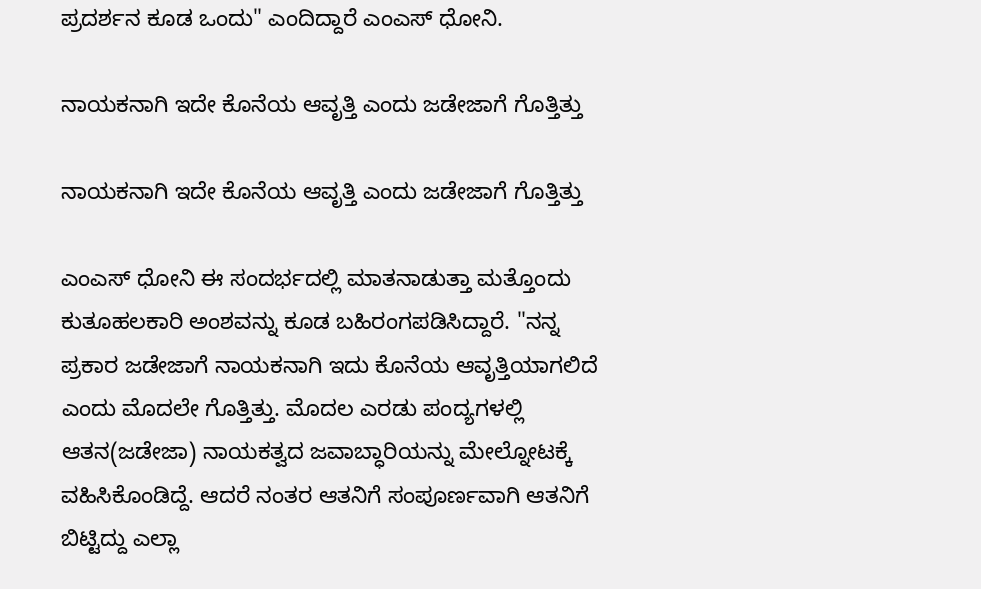ಪ್ರದರ್ಶನ ಕೂಡ ಒಂದು" ಎಂದಿದ್ದಾರೆ ಎಂಎಸ್ ಧೋನಿ.

ನಾಯಕನಾಗಿ ಇದೇ ಕೊನೆಯ ಆವೃತ್ತಿ ಎಂದು ಜಡೇಜಾಗೆ ಗೊತ್ತಿತ್ತು

ನಾಯಕನಾಗಿ ಇದೇ ಕೊನೆಯ ಆವೃತ್ತಿ ಎಂದು ಜಡೇಜಾಗೆ ಗೊತ್ತಿತ್ತು

ಎಂಎಸ್ ಧೋನಿ ಈ ಸಂದರ್ಭದಲ್ಲಿ ಮಾತನಾಡುತ್ತಾ ಮತ್ತೊಂದು ಕುತೂಹಲಕಾರಿ ಅಂಶವನ್ನು ಕೂಡ ಬಹಿರಂಗಪಡಿಸಿದ್ದಾರೆ. "ನನ್ನ ಪ್ರಕಾರ ಜಡೇಜಾಗೆ ನಾಯಕನಾಗಿ ಇದು ಕೊನೆಯ ಆವೃತ್ತಿಯಾಗಲಿದೆ ಎಂದು ಮೊದಲೇ ಗೊತ್ತಿತ್ತು. ಮೊದಲ ಎರಡು ಪಂದ್ಯಗಳಲ್ಲಿ ಆತನ(ಜಡೇಜಾ) ನಾಯಕತ್ವದ ಜವಾಬ್ಧಾರಿಯನ್ನು ಮೇಲ್ನೋಟಕ್ಕೆ ವಹಿಸಿಕೊಂಡಿದ್ದೆ. ಆದರೆ ನಂತರ ಆತನಿಗೆ ಸಂಪೂರ್ಣವಾಗಿ ಆತನಿಗೆ ಬಿಟ್ಟಿದ್ದು ಎಲ್ಲಾ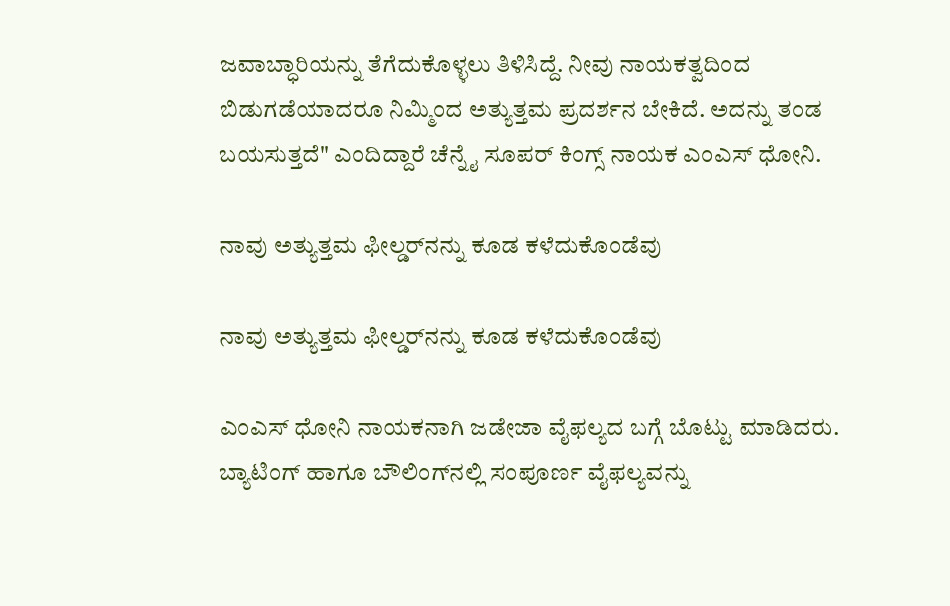ಜವಾಬ್ಧಾರಿಯನ್ನು ತೆಗೆದುಕೊಳ್ಳಲು ತಿಳಿಸಿದ್ದೆ. ನೀವು ನಾಯಕತ್ವದಿಂದ ಬಿಡುಗಡೆಯಾದರೂ ನಿಮ್ಮಿಂದ ಅತ್ಯುತ್ತಮ ಪ್ರದರ್ಶನ ಬೇಕಿದೆ. ಅದನ್ನು ತಂಡ ಬಯಸುತ್ತದೆ" ಎಂದಿದ್ದಾರೆ ಚೆನ್ನೈ ಸೂಪರ್ ಕಿಂಗ್ಸ್ ನಾಯಕ ಎಂಎಸ್ ಧೋನಿ.

ನಾವು ಅತ್ಯುತ್ತಮ ಫೀಲ್ಡರ್‌ನನ್ನು ಕೂಡ ಕಳೆದುಕೊಂಡೆವು

ನಾವು ಅತ್ಯುತ್ತಮ ಫೀಲ್ಡರ್‌ನನ್ನು ಕೂಡ ಕಳೆದುಕೊಂಡೆವು

ಎಂಎಸ್ ಧೋನಿ ನಾಯಕನಾಗಿ ಜಡೇಜಾ ವೈಫಲ್ಯದ ಬಗ್ಗೆ ಬೊಟ್ಟು ಮಾಡಿದರು. ಬ್ಯಾಟಿಂಗ್ ಹಾಗೂ ಬೌಲಿಂಗ್‌ನಲ್ಲಿ ಸಂಪೂರ್ಣ ವೈಫಲ್ಯವನ್ನು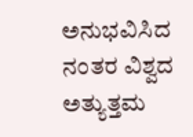ಅನುಭವಿಸಿದ ನಂತರ ವಿಶ್ವದ ಅತ್ಯುತ್ತಮ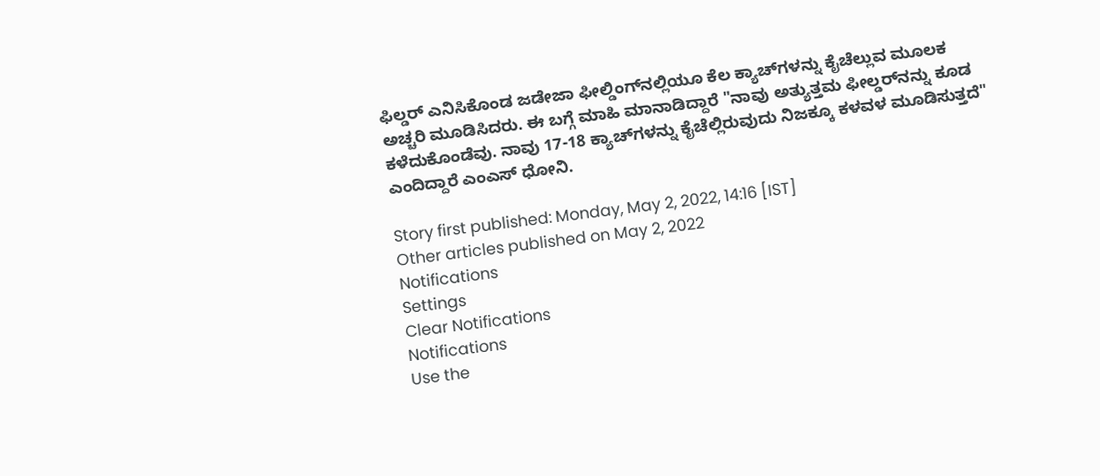ಫಿಲ್ಡರ್ ಎನಿಸಿಕೊಂಡ ಜಡೇಜಾ ಫೀಲ್ಡಿಂಗ್‌ನಲ್ಲಿಯೂ ಕೆಲ ಕ್ಯಾಚ್‌ಗಳನ್ನು ಕೈಚೆಲ್ಲುವ ಮೂಲಕ ಅಚ್ಚರಿ ಮೂಡಿಸಿದರು. ಈ ಬಗ್ಗೆ ಮಾಹಿ ಮಾನಾಡಿದ್ದಾರೆ "ನಾವು ಅತ್ಯುತ್ತಮ ಫೀಲ್ಡರ್‌ನನ್ನು ಕೂಡ ಕಳೆದುಕೊಂಡೆವು. ನಾವು 17-18 ಕ್ಯಾಚ್‌ಗಳನ್ನು ಕೈಚೆಲ್ಲಿರುವುದು ನಿಜಕ್ಕೂ ಕಳವಳ ಮೂಡಿಸುತ್ತದೆ" ಎಂದಿದ್ದಾರೆ ಎಂಎಸ್ ಧೋನಿ.

Story first published: Monday, May 2, 2022, 14:16 [IST]
Other articles published on May 2, 2022
Notifications
Settings
Clear Notifications
Notifications
Use the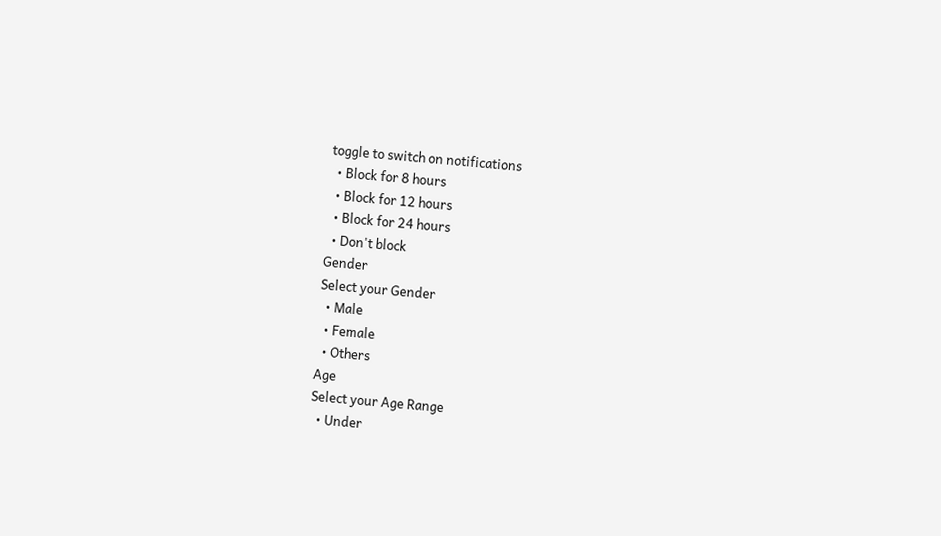toggle to switch on notifications
  • Block for 8 hours
  • Block for 12 hours
  • Block for 24 hours
  • Don't block
Gender
Select your Gender
  • Male
  • Female
  • Others
Age
Select your Age Range
  • Under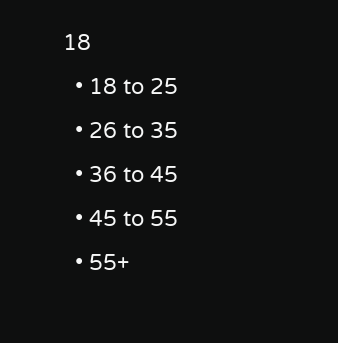18
  • 18 to 25
  • 26 to 35
  • 36 to 45
  • 45 to 55
  • 55+